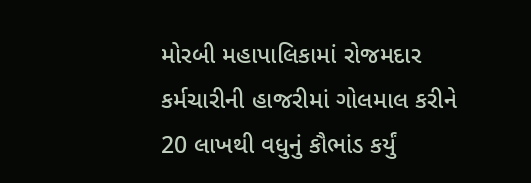મોરબી મહાપાલિકામાં રોજમદાર કર્મચારીની હાજરીમાં ગોલમાલ કરીને 20 લાખથી વધુનું કૌભાંડ કર્યું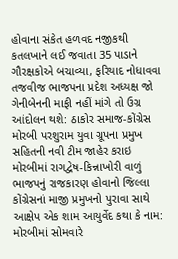હોવાના સંકેત હળવદ નજીકથી કતલખાને લઈ જવાતા 35 પાડાને ગૌરક્ષકોએ બચાવ્યા, ફરિયાદ નોધાવવા તજવીજ ભાજપના પ્રદેશ અધ્યક્ષ જો ગેનીબેનની માફી નહીં માંગે તો ઉગ્ર આંદોલન થશે: ઠાકોર સમાજ-કોંગ્રેસ મોરબી પરશુરામ યુવા ગ્રૂપના પ્રમુખ સહિતની નવી ટીમ જાહેર કરાઇ મોરબીમાં રાગદ્વેષ-કિન્નાખોરી વાળું ભાજપનું રાજકારણ હોવાનો જિલ્લા કોંગ્રેસનાં માજી પ્રમુખનો પુરાવા સાથે આક્ષેપ એક શામ આયુર્વેદ કથા કે નામ: મોરબીમાં સોમવારે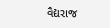વૈદ્યરાજ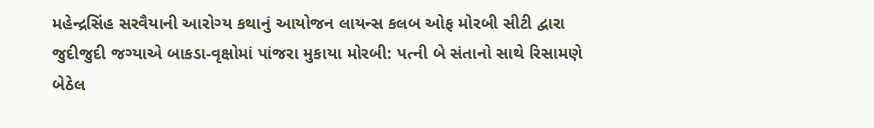મહેન્દ્રસિંહ સરવૈયાની આરોગ્ય કથાનું આયોજન લાયન્સ કલબ ઓફ મોરબી સીટી દ્વારા જુદીજુદી જગ્યાએ બાકડા-વૃક્ષોમાં પાંજરા મુકાયા મોરબી: પત્ની બે સંતાનો સાથે રિસામણે બેઠેલ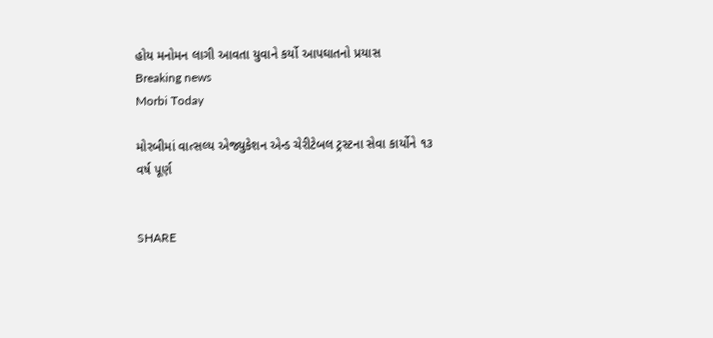હોય મનોમન લાગી આવતા યુવાને કર્યો આપઘાતનો પ્રયાસ
Breaking news
Morbi Today

મોરબીમાં વાત્સલ્ય એજ્યુકેશન એન્ડ ચેરીટેબલ ટ્રસ્ટના સેવા કાર્યોને ૧૩ વર્ષ પૂર્ણ


SHARE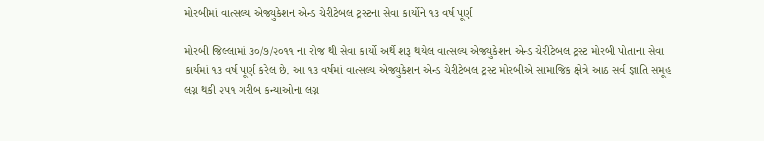મોરબીમાં વાત્સલ્ય એજ્યુકેશન એન્ડ ચેરીટેબલ ટ્રસ્ટના સેવા કાર્યોને ૧૩ વર્ષ પૂર્ણ

મોરબી જિલ્લામાં ૩૦/૭/૨૦૧૧ ના રોજ થી સેવા કાર્યો અર્થે શરૂ થયેલ વાત્સલ્ય એજ્યુકેશન એન્ડ ચેરીટેબલ ટ્રસ્ટ મોરબી પોતાના સેવા કાર્યમાં ૧૩ વર્ષ પૂર્ણ કરેલ છે. આ ૧૩ વર્ષમાં વાત્સલ્ય એજ્યુકેશન એન્ડ ચેરીટેબલ ટ્રસ્ટ મોરબીએ સામાજિક ક્ષેત્રે આઠ સર્વ જ્ઞાતિ સમૂહ લગ્ન થકી ૨૫૧ ગરીબ કન્યાઓના લગ્ન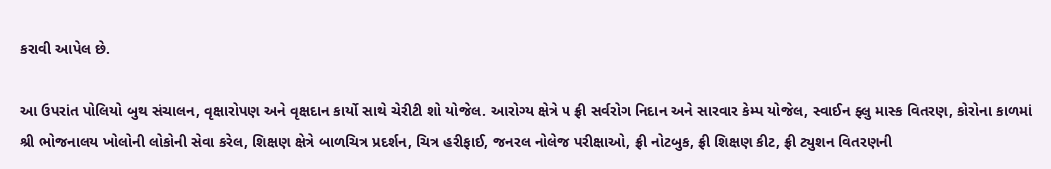કરાવી આપેલ છે.

આ ઉપરાંત પોલિયો બુથ સંચાલન, વૃક્ષારોપણ અને વૃક્ષદાન કાર્યો સાથે ચેરીટી શો યોજેલ. આરોગ્ય ક્ષેત્રે ૫ ફ્રી સર્વરોગ નિદાન અને સારવાર કેમ્પ યોજેલ, સ્વાઈન ફ્લુ માસ્ક વિતરણ, કોરોના કાળમાં શ્રી ભોજનાલય ખોલોની લોકોની સેવા કરેલ, શિક્ષણ ક્ષેત્રે બાળચિત્ર પ્રદર્શન, ચિત્ર હરીફાઈ, જનરલ નોલેજ પરીક્ષાઓ, ફ્રી નોટબુક, ફ્રી શિક્ષણ કીટ, ફ્રી ટ્યુશન વિતરણની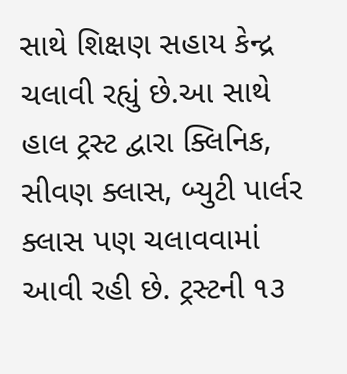સાથે શિક્ષણ સહાય કેન્દ્ર ચલાવી રહ્યું છે.આ સાથે હાલ ટ્રસ્ટ દ્વારા ક્લિનિક, સીવણ ક્લાસ, બ્યુટી પાર્લર ક્લાસ પણ ચલાવવામાં આવી રહી છે. ટ્રસ્ટની ૧૩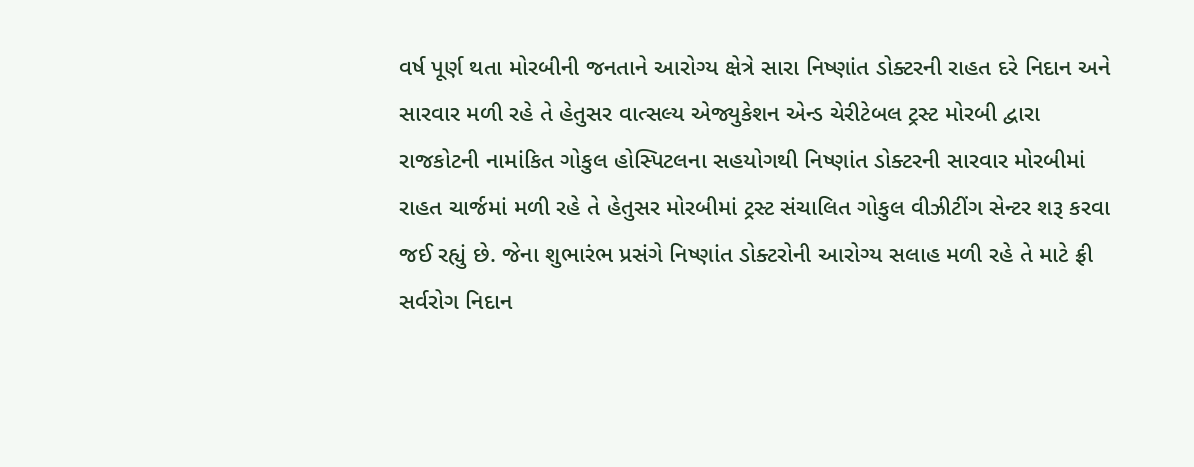વર્ષ પૂર્ણ થતા મોરબીની જનતાને આરોગ્ય ક્ષેત્રે સારા નિષ્ણાંત ડોક્ટરની રાહત દરે નિદાન અને સારવાર મળી રહે તે હેતુસર વાત્સલ્ય એજ્યુકેશન એન્ડ ચેરીટેબલ ટ્રસ્ટ મોરબી દ્વારા રાજકોટની નામાંકિત ગોકુલ હોસ્પિટલના સહયોગથી નિષ્ણાંત ડોક્ટરની સારવાર મોરબીમાં રાહત ચાર્જમાં મળી રહે તે હેતુસર મોરબીમાં ટ્રસ્ટ સંચાલિત ગોકુલ વીઝીટીંગ સેન્ટર શરૂ કરવા જઈ રહ્યું છે. જેના શુભારંભ પ્રસંગે નિષ્ણાંત ડોક્ટરોની આરોગ્ય સલાહ મળી રહે તે માટે ફ્રી સર્વરોગ નિદાન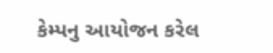કેમ્પનુ આયોજન કરેલ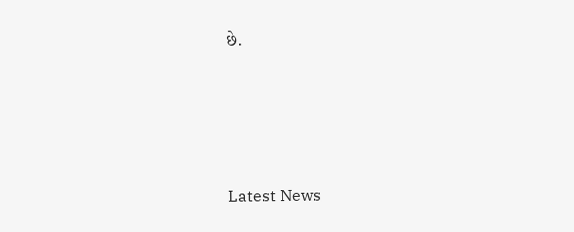છે.






Latest News